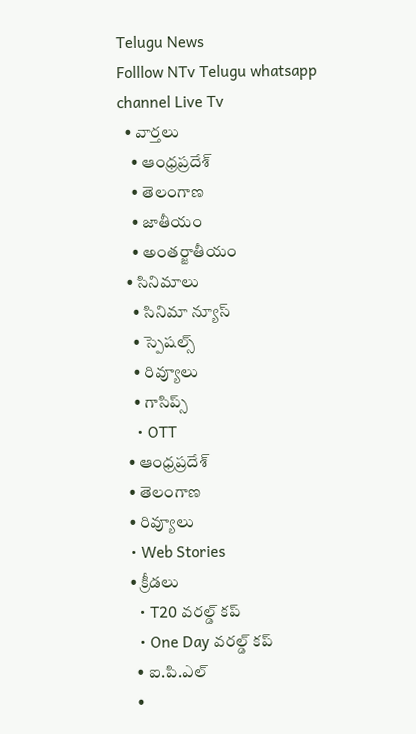Telugu News
Folllow NTv Telugu whatsapp channel Live Tv
  • వార్తలు
    • ఆంధ్రప్రదేశ్
    • తెలంగాణ
    • జాతీయం
    • అంతర్జాతీయం
  • సినిమాలు
    • సినిమా న్యూస్
    • స్పెషల్స్
    • రివ్యూలు
    • గాసిప్స్
    • OTT
  • ఆంధ్రప్రదేశ్
  • తెలంగాణ
  • రివ్యూలు
  • Web Stories
  • క్రీడలు
    • T20 వరల్డ్ కప్
    • One Day వరల్డ్ కప్
    • ఐ.పి.ఎల్
    •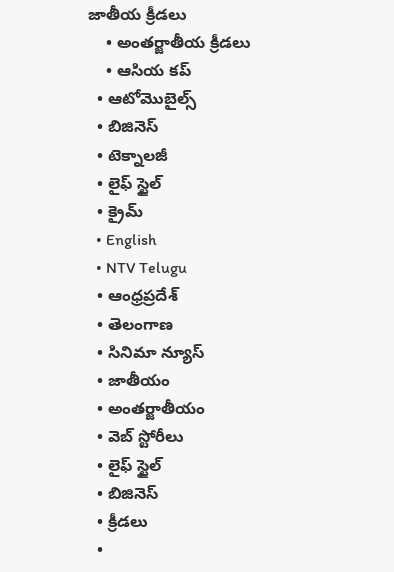జాతీయ క్రీడలు
    • అంతర్జాతీయ క్రీడలు
    • ఆసియ కప్
  • ఆటోమొబైల్స్
  • బిజినెస్‌
  • టెక్నాలజీ
  • లైఫ్ స్టైల్
  • క్రైమ్
  • English
  • NTV Telugu
  • ఆంధ్రప్రదేశ్
  • తెలంగాణ
  • సినిమా న్యూస్
  • జాతీయం
  • అంతర్జాతీయం
  • వెబ్ స్టోరీలు
  • లైఫ్ స్టైల్
  • బిజినెస్‌
  • క్రీడలు
  •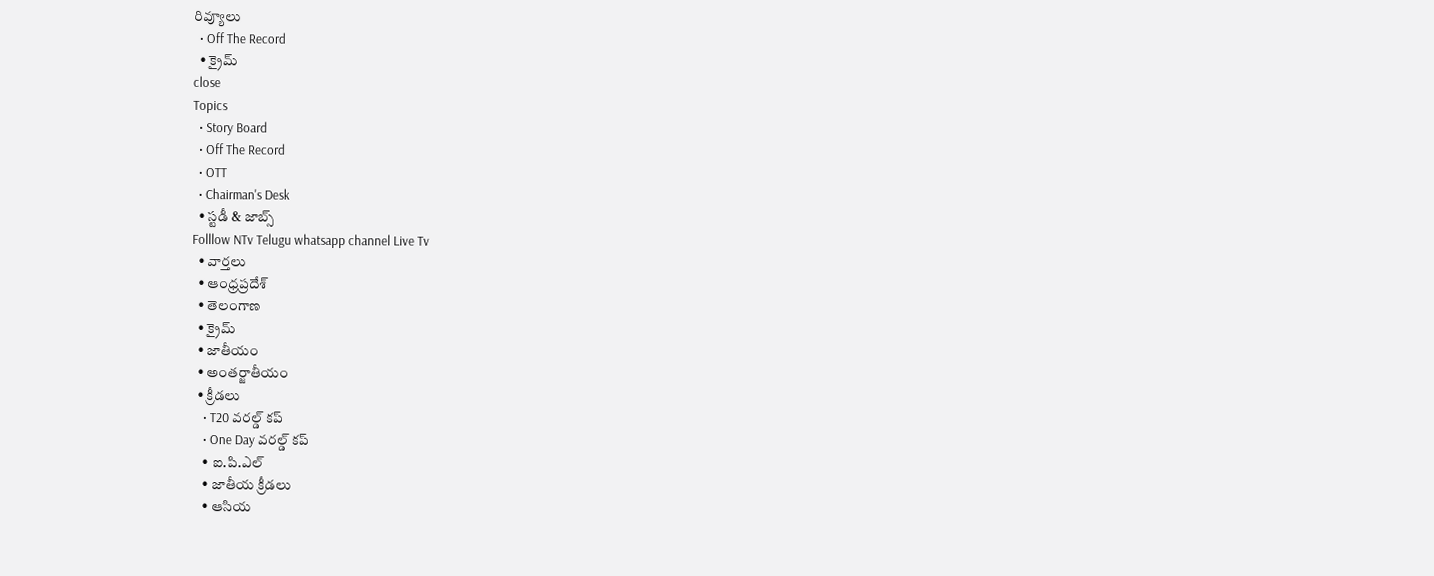రివ్యూలు
  • Off The Record
  • క్రైమ్
close
Topics
  • Story Board
  • Off The Record
  • OTT
  • Chairman's Desk
  • స్టడీ & జాబ్స్
Folllow NTv Telugu whatsapp channel Live Tv
  • వార్తలు
  • ఆంధ్రప్రదేశ్
  • తెలంగాణ
  • క్రైమ్
  • జాతీయం
  • అంతర్జాతీయం
  • క్రీడలు
    • T20 వరల్డ్ కప్
    • One Day వరల్డ్ కప్
    • ఐ.పి.ఎల్
    • జాతీయ క్రీడలు
    • ఆసియ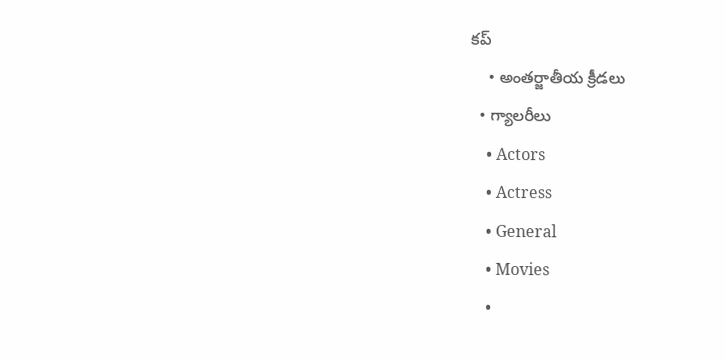కప్
    • అంతర్జాతీయ క్రీడలు
  • గ్యాలరీలు
    • Actors
    • Actress
    • General
    • Movies
    •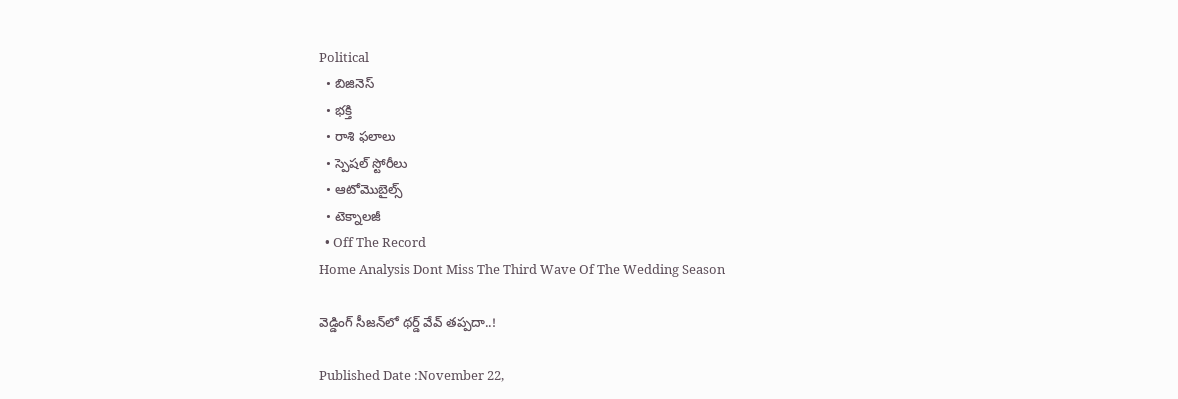Political
  • బిజినెస్‌
  • భక్తి
  • రాశి ఫలాలు
  • స్పెషల్‌ స్టోరీలు
  • ఆటోమొబైల్స్
  • టెక్నాలజీ
  • Off The Record
Home Analysis Dont Miss The Third Wave Of The Wedding Season

వెడ్డింగ్‌ సీజన్‌లో థర్డ్‌ వేవ్‌ తప్పదా..!

Published Date :November 22,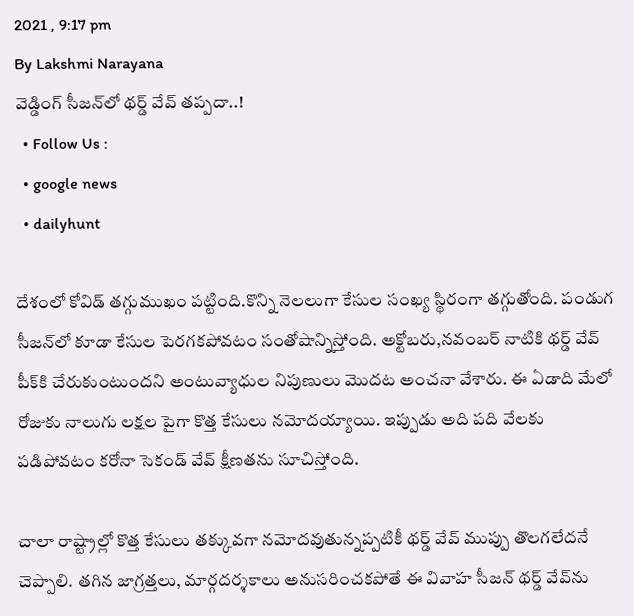2021 , 9:17 pm
By Lakshmi Narayana
వెడ్డింగ్‌ సీజన్‌లో థర్డ్‌ వేవ్‌ తప్పదా..!
  • Follow Us :
  • google news
  • dailyhunt

దేశంలో కోవిడ్ తగ్గుముఖం పట్టింది.కొన్ని నెలలుగా కేసుల సంఖ్య స్థిరంగా తగ్గుతోంది. పండుగ సీజన్‌లో కూడా కేసుల పెరగకపోవటం సంతోషాన్నిస్తోంది. అక్టోబరు,నవంబర్‌ నాటికి థర్డ్ వేవ్ పీక్‌కి చేరుకుంటుందని అంటువ్యాధుల నిపుణులు మొదట అంచనా వేశారు. ఈ ఏడాది మేలో రోజుకు నాలుగు లక్షల పైగా కొత్త కేసులు నమోదయ్యాయి. ఇప్పుడు అది పది వేలకు పడిపోవటం కరోనా సెకండ్‌ వేవ్‌ క్షీణతను సూచిస్తోంది.

చాలా రాష్ట్రాల్లో కొత్త కేసులు తక్కువగా నమోదవుతున్నప్పటికీ థర్డ్‌ వేవ్‌ ముప్పు తొలగలేదనే చెప్పాలి. తగిన జాగ్రత్తలు, మార్గదర్శకాలు అనుసరించకపోతే ఈ వివాహ సీజన్ థర్డ్ వేవ్‌ను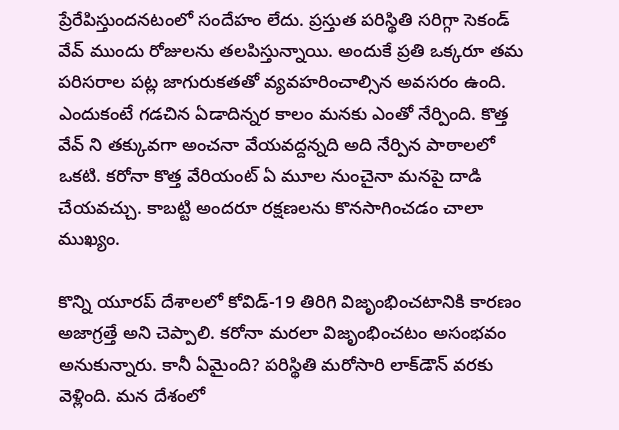ప్రేరేపిస్తుందనటంలో సందేహం లేదు. ప్రస్తుత పరిస్థితి సరిగ్గా సెకండ్‌ వేవ్‌ ముందు రోజులను తలపిస్తున్నాయి. అందుకే ప్రతి ఒక్కరూ తమ పరిసరాల పట్ల జాగురుకతతో వ్యవహరించాల్సిన అవసరం ఉంది. ఎందుకంటే గడచిన ఏడాదిన్నర కాలం మనకు ఎంతో నేర్పింది. కొత్త వేవ్‌ ని తక్కువగా అంచనా వేయవద్దన్నది అది నేర్పిన పాఠాలలో ఒకటి. కరోనా కొత్త వేరియంట్‌ ఏ మూల నుంచైనా మనపై దాడి చేయవచ్చు. కాబట్టి అందరూ రక్షణలను కొనసాగించడం చాలా ముఖ్యం.

కొన్ని యూరప్‌ దేశాలలో కోవిడ్‌-19 తిరిగి విజృంభించటానికి కారణం అజాగ్రత్తే అని చెప్పాలి. కరోనా మరలా విజృంభించటం అసంభవం అనుకున్నారు. కానీ ఏమైంది? పరిస్థితి మరోసారి లాక్‌డౌన్‌ వరకు వెళ్లింది. మన దేశంలో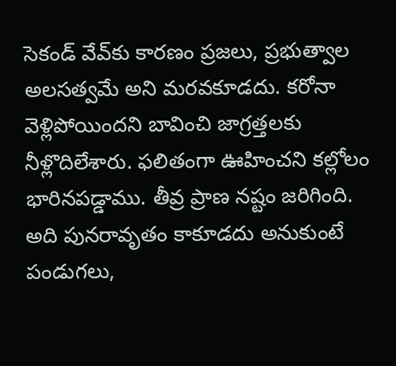సెకండ్‌ వేవ్‌కు కారణం ప్రజలు, ప్రభుత్వాల అలసత్వమే అని మరవకూడదు. కరోనా వెళ్లిపోయిందని బావించి జాగ్రత్తలకు నీళ్లొదిలేశారు. ఫలితంగా ఊహించని కల్లోలం భారినపడ్డాము. తీవ్ర ప్రాణ నష్టం జరిగింది. అది పునరావృతం కాకూడదు అనుకుంటే పండుగలు,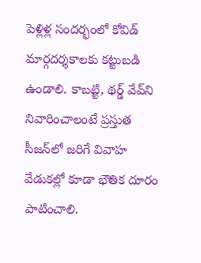పెళ్లిళ్ల సందర్భంలో కోవిడ్ మార్గదర్శకాలకు కట్టుబడి ఉండాలి. కాబట్టి, థర్డ్‌ వేవ్‌ని నివారించాలంటే ప్రస్తుత సీజన్‌లో జరిగే వివాహ వేడుకల్లో కూడా భౌతిక దూరం పాటించాలి.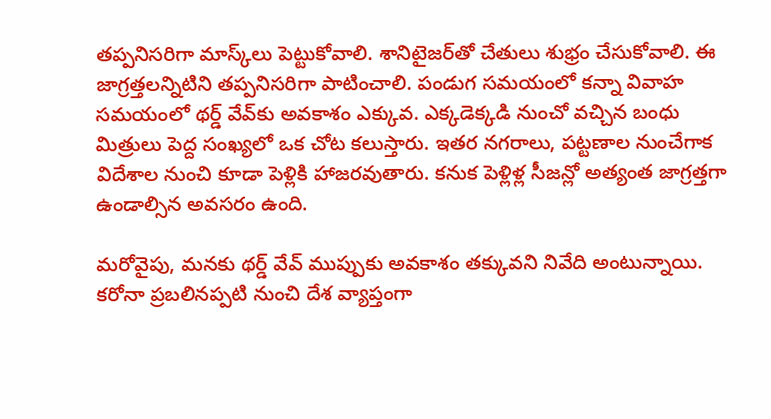తప్పనిసరిగా మాస్క్‌లు పెట్టుకోవాలి. శానిటైజర్‌తో చేతులు శుభ్రం చేసుకోవాలి. ఈ జాగ్రత్తలన్నిటిని తప్పనిసరిగా పాటించాలి. పండుగ సమయంలో కన్నా వివాహ సమయంలో థర్డ్ వేవ్‌కు అవకాశం ఎక్కువ. ఎక్కడెక్కడి నుంచో వచ్చిన బంధు మిత్రులు పెద్ద సంఖ్యలో ఒక చోట కలుస్తారు. ఇతర నగరాలు, పట్టణాల నుంచేగాక విదేశాల నుంచి కూడా పెళ్లికి హాజరవుతారు. కనుక పెళ్లిళ్ల సీజన్లో అత్యంత జాగ్రత్తగా ఉండాల్సిన అవసరం ఉంది.

మరోవైపు, మనకు థర్డ్‌ వేవ్‌ ముప్పుకు అవకాశం తక్కువని నివేది అంటున్నాయి. కరోనా ప్రబలినప్పటి నుంచి దేశ వ్యాప్తంగా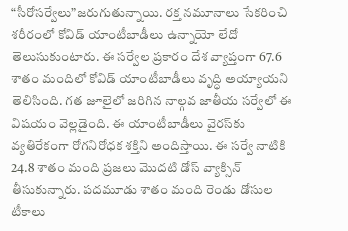“సీరోసర్వేలు”జరుగుతున్నాయి. రక్త నమూనాలు సేకరించి శరీరంలో కోవిడ్ యాంటీబాడీలు ఉన్నాయో లేదో తెలుసుకుంటారు. ఈ సర్వేల ప్రకారం దేశ వ్యాప్తంగా 67.6 శాతం మందిలో కోవిడ్ యాంటీబాడీలు వృద్ధి అయ్యాయని తెలిసింది. గత జూలైలో జరిగిన నాల్గవ జాతీయ సర్వేలో ఈ విషయం వెల్లడైంది. ఈ యాంటీబాడీలు వైరస్‌కు వ్యతిరేకంగా రోగనిరోధక శక్తిని అందిస్తాయి. ఈ సర్వే నాటికి 24.8 శాతం మంది ప్రజలు మొదటి డోస్ వ్యాక్సిన్‌ తీసుకున్నారు. పదమూడు శాతం మంది రెండు డోసుల టీకాలు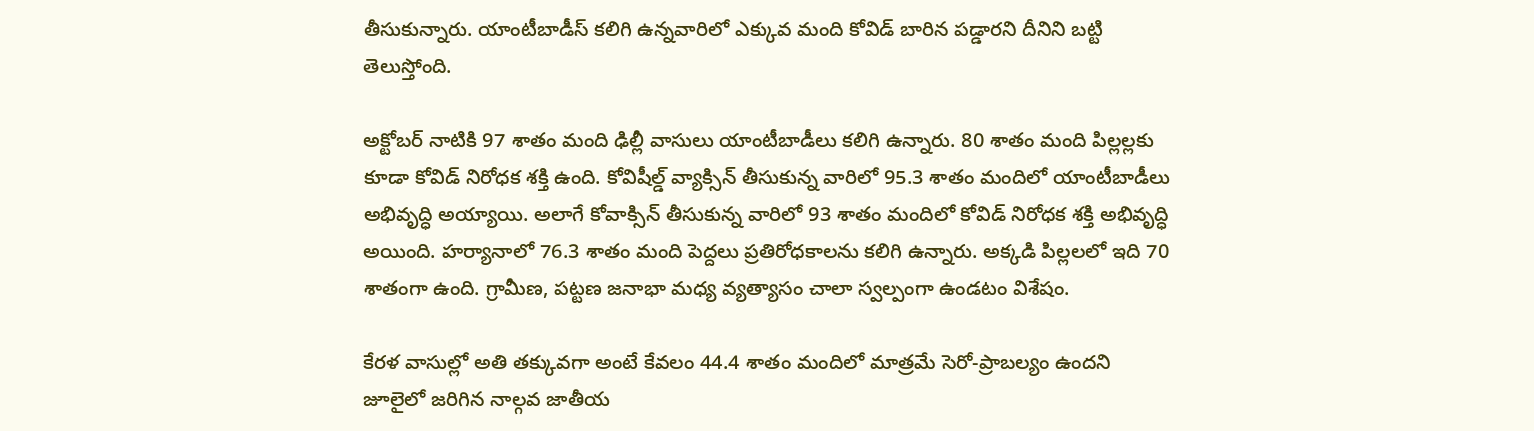తీసుకున్నారు. యాంటీబాడీస్ కలిగి ఉన్నవారిలో ఎక్కువ మంది కోవిడ్‌ బారిన పడ్డారని దీనిని బట్టి తెలుస్తోంది.

అక్టోబర్‌ నాటికి 97 శాతం మంది ఢిల్లీ వాసులు యాంటీబాడీలు కలిగి ఉన్నారు. 80 శాతం మంది పిల్లల్లకు కూడా కోవిడ్‌ నిరోధక శక్తి ఉంది. కోవిషీల్డ్ వ్యాక్సిన్‌ తీసుకున్న వారిలో 95.3 శాతం మందిలో యాంటీబాడీలు అభివృద్ధి అయ్యాయి. అలాగే కోవాక్సిన్ తీసుకున్న వారిలో 93 శాతం మందిలో కోవిడ్‌ నిరోధక శక్తి అభివృద్ధి అయింది. హర్యానాలో 76.3 శాతం మంది పెద్దలు ప్రతిరోధకాలను కలిగి ఉన్నారు. అక్కడి పిల్లలలో ఇది 70 శాతంగా ఉంది. గ్రామీణ, పట్టణ జనాభా మధ్య వ్యత్యాసం చాలా స్వల్పంగా ఉండటం విశేషం.

కేరళ వాసుల్లో అతి తక్కువగా అంటే కేవలం 44.4 శాతం మందిలో మాత్రమే సెరో-ప్రాబల్యం ఉందని జూలైలో జరిగిన నాల్గవ జాతీయ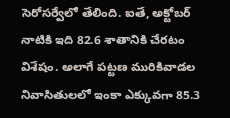సెరోసర్వేలో తేలింది. ఐతే, అక్టోబర్‌ నాటికి ఇది 82.6 శాతానికి చేరటం విశేషం. అలాగే పట్టణ మురికివాడల నివాసితులలో ఇంకా ఎక్కువగా 85.3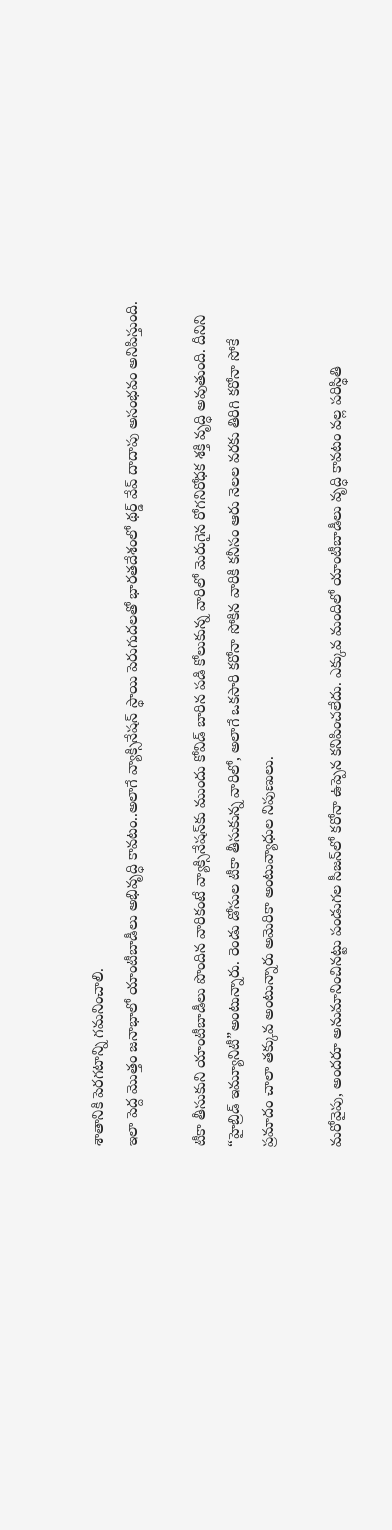శాతానికి పెరగటాన్ని గమనించాలి.
ఇలా పెద్ద మొత్తం జనాభాలో యాంటీబాడీలు అభివృద్ధి కావటం..అలాగే వ్యాక్సినేషన్‌ స్థాయి పెరుగుదలతో భారతదేశంలో థర్డ్ వేవ్‌ దాదాపు అసంభవం అనిపిస్తుంది.

టీకా తీసుకుని యాంటీబాడీలు పొందిన వారికంటే వ్యాక్సినేషన్‌కు ముందు కోవిడ్‌ బారిన పడి కోలుకున్న వారిలో మెరుగైన రోగనిరోధక శక్తి వృద్ధి అవుతుంది. దీనిని “హైబ్రిడ్ ఇమ్యూనిటీ”అంటున్నారు. రెండు డోసుల టీకా తీసుకున్న వారిలో, అలాగే ఒకసారి కరోనా సోకిన వారికి కనీసం ఆరు నెలల వరకు తిరిగి కరోనా సోకే ప్రమాదం చాలా తక్కువ అంటున్నారు అమెరికా అంటువ్యాధుల నిపుణులు.

మరోవైపు, అందరూ అనుమానించినట్టు పండుగల సీజన్‌లో కరోనా ఉప్పెన కనిపించలేదు. ఎక్కువ మందిలో యాంటీబాడీలు వృద్ధి కావటం వల్ల పరిస్థితి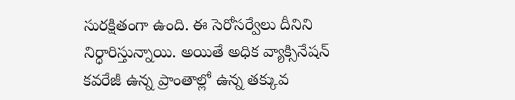సురక్షితంగా ఉంది. ఈ సెరోసర్వేలు దీనిని నిర్ధారిస్తున్నాయి. అయితే అధిక వ్యాక్సినేషన్‌ కవరేజీ ఉన్న ప్రాంతాల్లో ఉన్న తక్కువ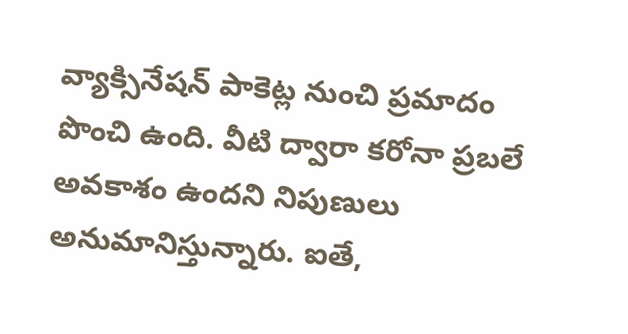వ్యాక్సినేషన్‌ పాకెట్ల నుంచి ప్రమాదం పొంచి ఉంది. వీటి ద్వారా కరోనా ప్రబలే అవకాశం ఉందని నిపుణులు అనుమానిస్తున్నారు. ఐతే,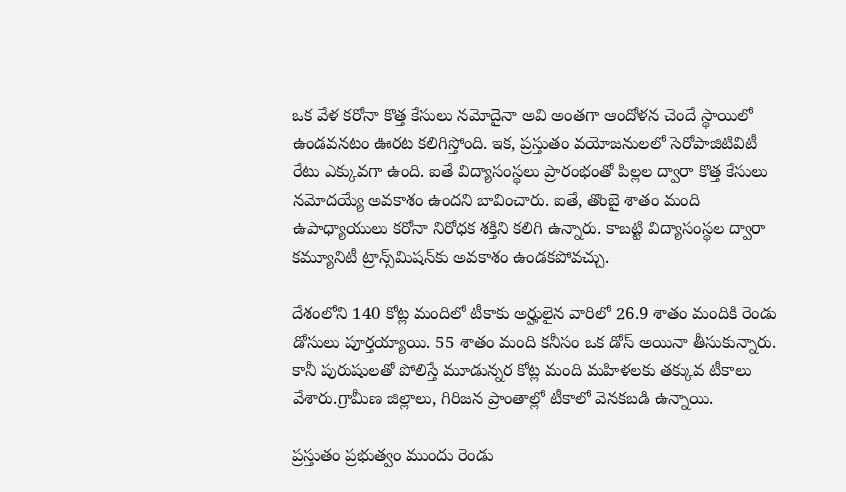ఒక వేళ కరోనా కొత్త కేసులు నమోదైనా అవి అంతగా ఆందోళన చెందే స్థాయిలో ఉండవనటం ఊరట కలిగిస్తోంది. ఇక, ప్రస్తుతం వయోజనులలో సెరోపాజిటివిటీ రేటు ఎక్కువగా ఉంది. ఐతే విద్యాసంస్థలు ప్రారంభంతో పిల్లల ద్వారా కొత్త కేసులు నమోదయ్యే అవకాశం ఉందని బావించారు. ఐతే, తొంబై శాతం మంది ఉపాధ్యాయులు కరోనా నిరోధక శక్తిని కలిగి ఉన్నారు. కాబట్టి విద్యాసంస్థల ద్వారా కమ్యూనిటీ ట్రాన్స్‌మిషన్‌కు అవకాశం ఉండకపోవచ్చు.

దేశంలోని 140 కోట్ల మందిలో టీకాకు అర్హులైన వారిలో 26.9 శాతం మందికి రెండు డోసులు పూర్తయ్యాయి. 55 శాతం మంది కనీసం ఒక డోస్‌ అయినా తీసుకున్నారు. కానీ పురుషులతో పోలిస్తే మూడున్నర కోట్ల మంది మహిళలకు తక్కువ టీకాలు వేశారు.గ్రామీణ జిల్లాలు, గిరిజన ప్రాంతాల్లో టీకాలో వెనకబడి ఉన్నాయి.

ప్రస్తుతం ప్రభుత్వం ముందు రెండు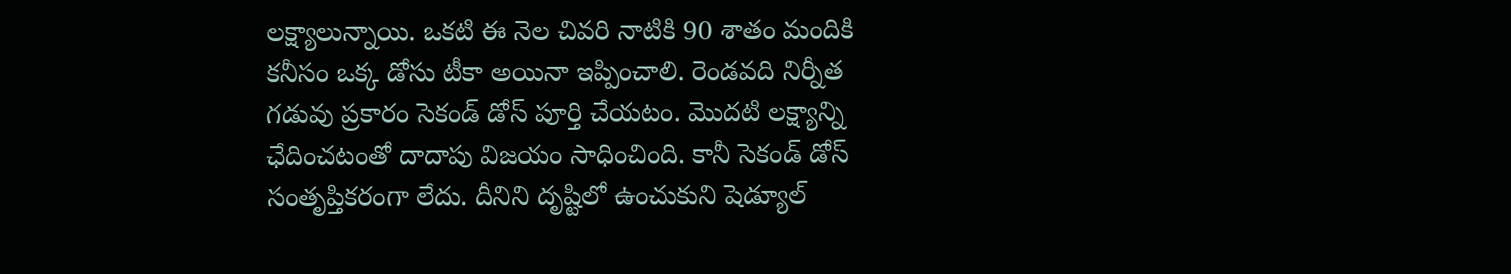లక్ష్యాలున్నాయి. ఒకటి ఈ నెల చివరి నాటికి 90 శాతం మందికి కనీసం ఒక్క డోసు టీకా అయినా ఇప్పించాలి. రెండవది నిర్నీత గడువు ప్రకారం సెకండ్‌ డోస్‌ పూర్తి చేయటం. మొదటి లక్ష్యాన్ని ఛేదించటంతో దాదాపు విజయం సాధించింది. కానీ సెకండ్‌ డోస్‌ సంతృప్తికరంగా లేదు. దీనిని దృష్టిలో ఉంచుకుని షెడ్యూల్‌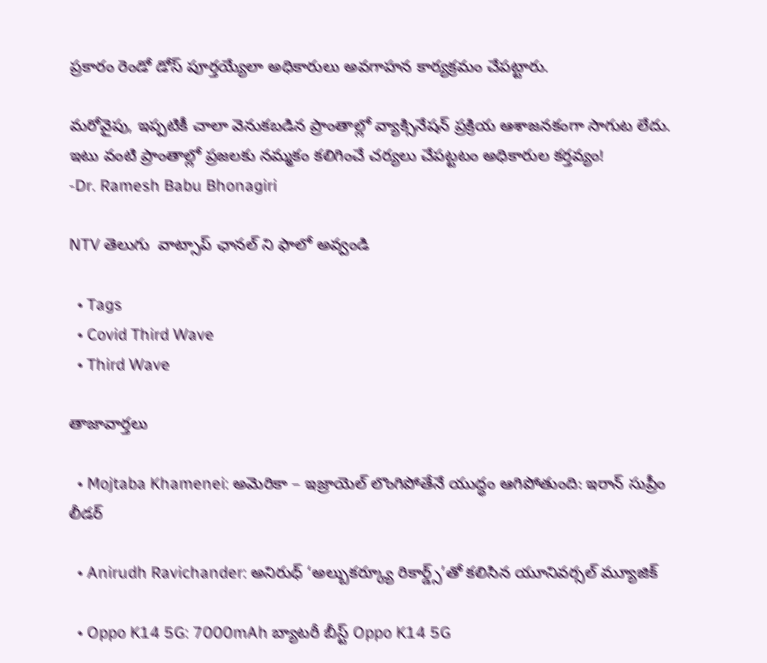ప్రకారం రెండో డోస్‌ పూర్తయ్యేలా అధికారులు అవగాహన కార్యక్రమం చేపట్టారు.

మరోవైపు, ఇప్పటికీ చాలా వెనుకబడిన ప్రాంతాల్లో వ్యాక్సినేషన్‌ ప్రక్రియ ఆశాజనకంగా సాగుట లేదు. ఇటు వంటి ప్రాంతాల్లో ప్రజలకు నమ్మకం కలిగించే చర్యలు చేపట్టటం అధికారుల కర్తవ్యం!
-Dr. Ramesh Babu Bhonagiri

NTV తెలుగు  వాట్సాప్ ఛానల్ ని ఫాలో అవ్వండి

  • Tags
  • Covid Third Wave
  • Third Wave

తాజావార్తలు

  • Mojtaba Khamenei: అమెరికా – ఇజ్రాయెల్ లొంగిపోతేనే యుద్ధం ఆగిపోతుంది: ఇరాన్ సుప్రీం లీడర్

  • Anirudh Ravichander: అనిరుధ్ ‘అల్బుకర్క్యూ రికార్డ్స్’తో కలిసిన యూనివర్సల్ మ్యూజిక్

  • Oppo K14 5G: 7000mAh బ్యాటరీ బీస్ట్ Oppo K14 5G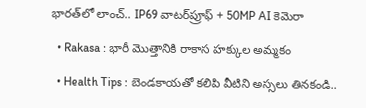భారత్‌లో లాంచ్.. IP69 వాటర్‌ప్రూఫ్ + 50MP AI కెమెరా

  • Rakasa : భారీ మొత్తానికి రాకాస‌ హక్కుల అమ్మకం

  • Health Tips : బెండకాయతో కలిపి వీటిని అస్సలు తినకండి..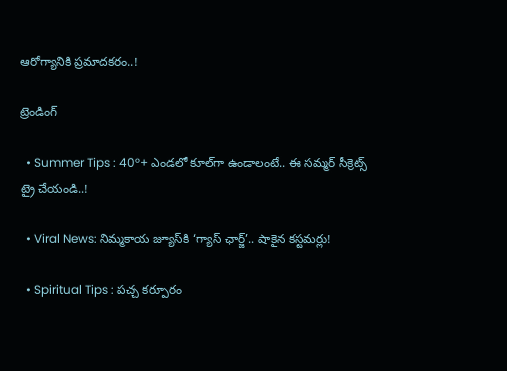ఆరోగ్యానికి ప్రమాదకరం..!

ట్రెండింగ్‌

  • Summer Tips : 40°+ ఎండలో కూల్‌గా ఉండాలంటే.. ఈ సమ్మర్ సీక్రెట్స్ ట్రై చేయండి..!

  • Viral News: నిమ్మకాయ జ్యూస్‌కి ‘గ్యాస్ ఛార్జ్‌’.. షాకైన కస్టమర్లు!

  • Spiritual Tips : పచ్చ కర్పూరం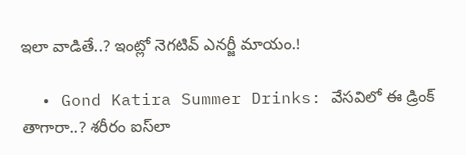ఇలా వాడితే..? ఇంట్లో నెగటివ్ ఎనర్జీ మాయం.!

  • Gond Katira Summer Drinks: వేసవిలో ఈ డ్రింక్ తాగారా..? శరీరం ఐస్‌లా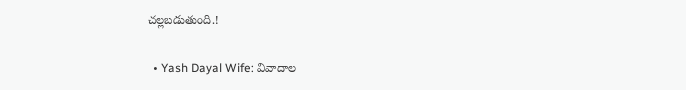చల్లబడుతుంది.!

  • Yash Dayal Wife: వివాదాల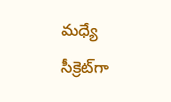మధ్యే సీక్రెట్‌గా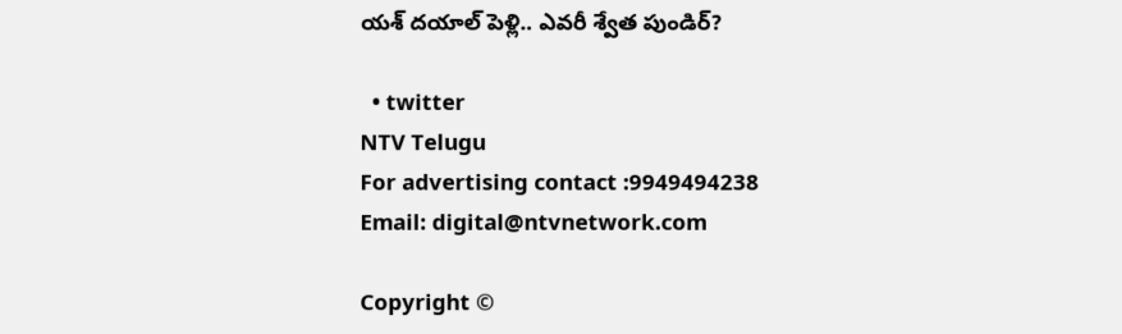యశ్ దయాల్ పెళ్లి.. ఎవరీ శ్వేత పుండిర్?

  • twitter
NTV Telugu
For advertising contact :9949494238
Email: digital@ntvnetwork.com

Copyright ©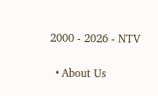2000 - 2026 - NTV

  • About Us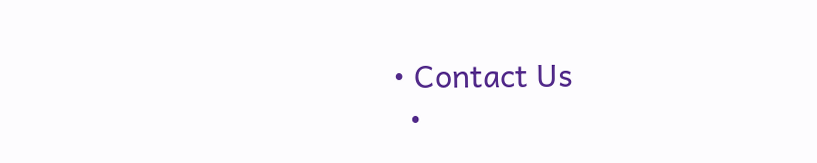• Contact Us
  •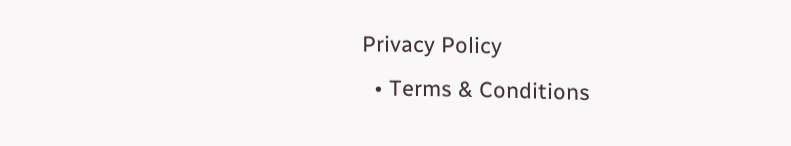Privacy Policy
  • Terms & Conditions